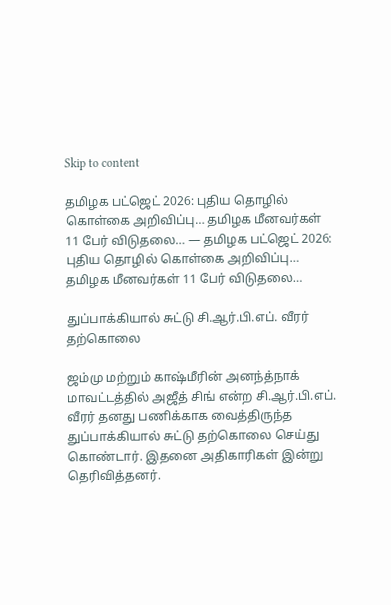Skip to content

தமிழக பட்ஜெட் 2026: புதிய தொழில் கொள்கை அறிவிப்பு… தமிழக மீனவர்கள் 11 பேர் விடுதலை… — தமிழக பட்ஜெட் 2026: புதிய தொழில் கொள்கை அறிவிப்பு… தமிழக மீனவர்கள் 11 பேர் விடுதலை…

துப்பாக்கியால் சுட்டு சி.ஆர்.பி.எப். வீரர் தற்கொலை

ஜம்மு மற்றும் காஷ்மீரின் அனந்த்நாக் மாவட்டத்தில் அஜீத் சிங் என்ற சி.ஆர்.பி.எப். வீரர் தனது பணிக்காக வைத்திருந்த துப்பாக்கியால் சுட்டு தற்கொலை செய்து கொண்டார். இதனை அதிகாரிகள் இன்று தெரிவித்தனர்.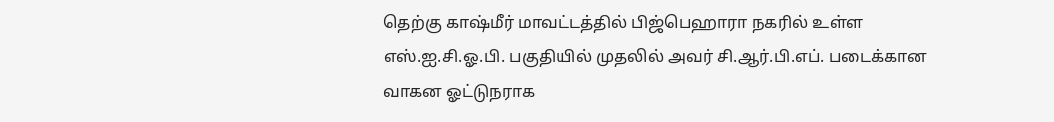தெற்கு காஷ்மீர் மாவட்டத்தில் பிஜ்பெஹாரா நகரில் உள்ள எஸ்.ஐ.சி.ஓ.பி. பகுதியில் முதலில் அவர் சி.ஆர்.பி.எப். படைக்கான வாகன ஓட்டுநராக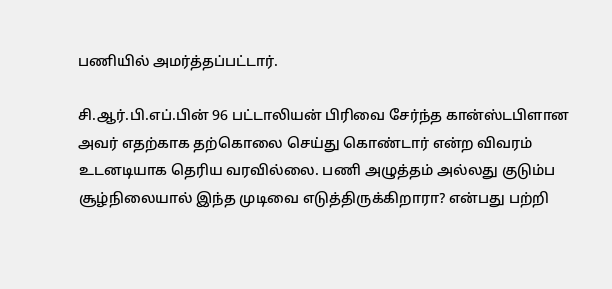பணியில் அமர்த்தப்பட்டார்.

சி.ஆர்.பி.எப்.பின் 96 பட்டாலியன் பிரிவை சேர்ந்த கான்ஸ்டபிளான அவர் எதற்காக தற்கொலை செய்து கொண்டார் என்ற விவரம் உடனடியாக தெரிய வரவில்லை. பணி அழுத்தம் அல்லது குடும்ப சூழ்நிலையால் இந்த முடிவை எடுத்திருக்கிறாரா? என்பது பற்றி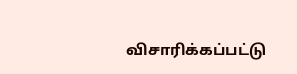விசாரிக்கப்பட்டு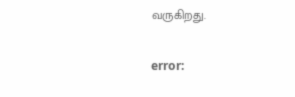வருகிறது.

error: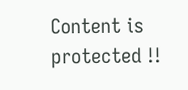Content is protected !!